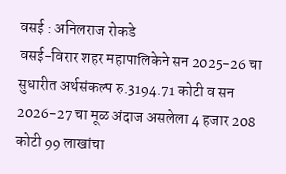वसई : अनिलराज रोकडे
वसई-विरार शहर महापालिकेने सन 2025-26 चा सुधारीत अर्थसंकल्प रु.3194.71 कोटी व सन 2026-27 चा मूळ अंदाज असलेला 4 हजार 208 कोटी 99 लाखांचा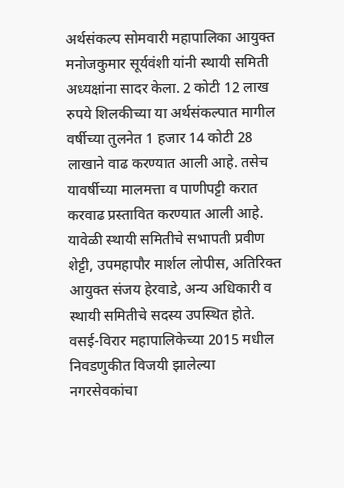अर्थसंकल्प सोमवारी महापालिका आयुक्त मनोजकुमार सूर्यवंशी यांनी स्थायी समिती अध्यक्षांना सादर केला. 2 कोटी 12 लाख रुपये शिलकीच्या या अर्थसंकल्पात मागील वर्षीच्या तुलनेत 1 हजार 14 कोटी 28 लाखाने वाढ करण्यात आली आहे. तसेच यावर्षीच्या मालमत्ता व पाणीपट्टी करात करवाढ प्रस्तावित करण्यात आली आहे. यावेळी स्थायी समितीचे सभापती प्रवीण शेट्टी, उपमहापौर मार्शल लोपीस, अतिरिक्त आयुक्त संजय हेरवाडे, अन्य अधिकारी व स्थायी समितीचे सदस्य उपस्थित होते.
वसई-विरार महापालिकेच्या 2015 मधील निवडणुकीत विजयी झालेल्या नगरसेवकांचा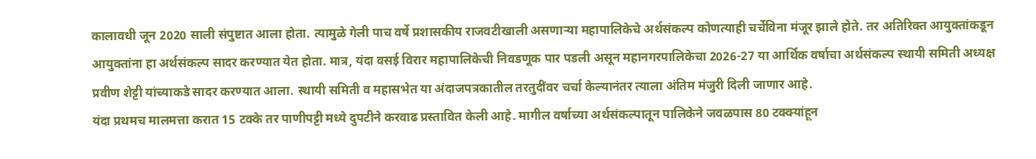कालावधी जून 2020 साली संपुष्टात आला होता. त्यामुळे गेली पाच वर्षे प्रशासकीय राजवटीखाली असणाऱ्या महापालिकेचे अर्थसंकल्प कोणत्याही चर्चेविना मंजूर झाले होते. तर अतिरिक्त आयुक्तांकडून आयुक्तांना हा अर्थसंकल्प सादर करण्यात येत होता. मात्र, यंदा वसई विरार महापालिकेची निवडणूक पार पडली असून महानगरपालिकेचा 2026-27 या आर्थिक वर्षाचा अर्थसंकल्प स्थायी समिती अध्यक्ष प्रवीण शेट्टी यांच्याकडे सादर करण्यात आला. स्थायी समिती व महासभेत या अंदाजपत्रकातील तरतुदींवर चर्चा केल्यानंतर त्याला अंतिम मंजुरी दिली जाणार आहे.
यंदा प्रथमच मालमत्ता करात 15 टक्के तर पाणीपट्टी मध्ये दुपटीने करवाढ प्रस्तावित केली आहे. मागील वर्षाच्या अर्थसंकल्पातून पालिकेने जवळपास 80 टक्क्यांहून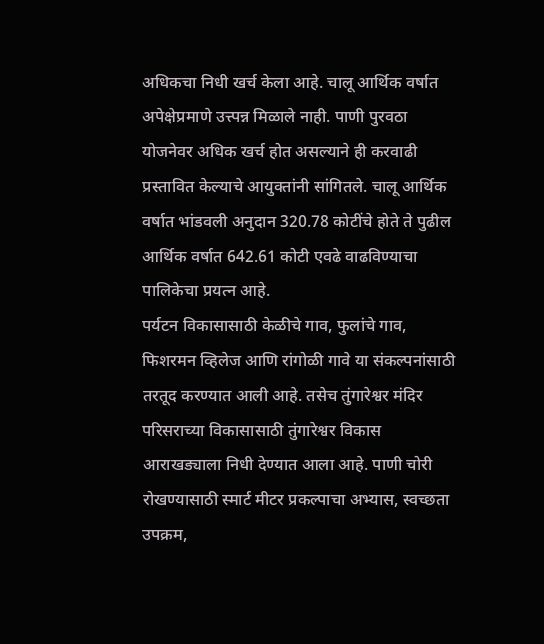अधिकचा निधी खर्च केला आहे. चालू आर्थिक वर्षात अपेक्षेप्रमाणे उत्त्पन्न मिळाले नाही. पाणी पुरवठा योजनेवर अधिक खर्च होत असल्याने ही करवाढी प्रस्तावित केल्याचे आयुक्तांनी सांगितले. चालू आर्थिक वर्षात भांडवली अनुदान 320.78 कोटींचे होते ते पुढील आर्थिक वर्षात 642.61 कोटी एवढे वाढविण्याचा पालिकेचा प्रयत्न आहे.
पर्यटन विकासासाठी केळीचे गाव, फुलांचे गाव, फिशरमन व्हिलेज आणि रांगोळी गावे या संकल्पनांसाठी तरतूद करण्यात आली आहे. तसेच तुंगारेश्वर मंदिर परिसराच्या विकासासाठी तुंगारेश्वर विकास आराखड्याला निधी देण्यात आला आहे. पाणी चोरी रोखण्यासाठी स्मार्ट मीटर प्रकल्पाचा अभ्यास, स्वच्छता उपक्रम,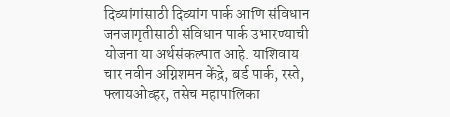दिव्यांगांसाठी दिव्यांग पार्क आणि संविधान जनजागृतीसाठी संविधान पार्क उभारण्याची योजना या अर्थसंकल्पात आहे. याशिवाय चार नवीन अग्निशमन केंद्रे, बर्ड पार्क, रस्ते, फ्लायओव्हर, तसेच महापालिका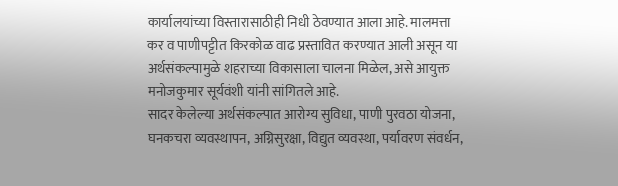कार्यालयांच्या विस्तारासाठीही निधी ठेवण्यात आला आहे. मालमत्ता कर व पाणीपट्टीत किरकोळ वाढ प्रस्तावित करण्यात आली असून या अर्थसंकल्पामुळे शहराच्या विकासाला चालना मिळेल, असे आयुक्त मनोजकुमार सूर्यवंशी यांनी सांगितले आहे.
सादर केलेल्या अर्थसंकल्पात आरोग्य सुविधा, पाणी पुरवठा योजना, घनकचरा व्यवस्थापन, अग्निसुरक्षा, विद्युत व्यवस्था, पर्यावरण संवर्धन,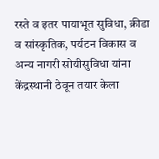रस्ते व इतर पायाभूत सुविधा, क्रीडा व सांस्कृतिक, पर्यटन विकास व अन्य नागरी सोयीसुविधा यांना केंद्रस्थानी ठेवून तयार केला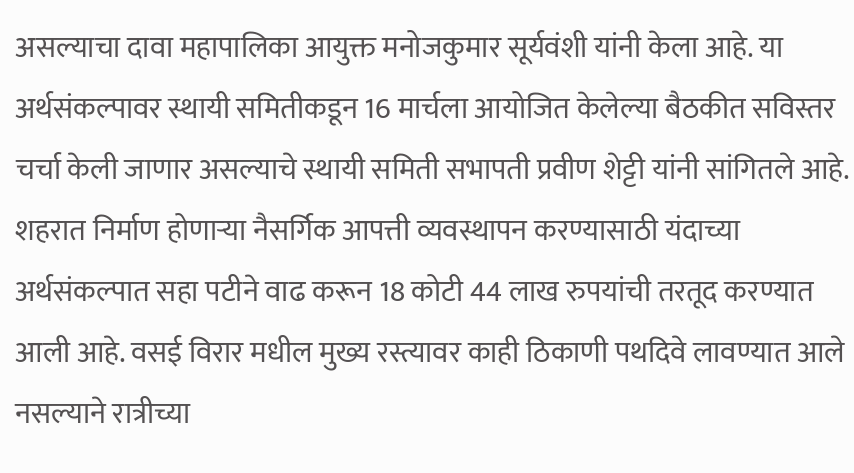असल्याचा दावा महापालिका आयुक्त मनोजकुमार सूर्यवंशी यांनी केला आहे. या अर्थसंकल्पावर स्थायी समितीकडून 16 मार्चला आयोजित केलेल्या बैठकीत सविस्तर चर्चा केली जाणार असल्याचे स्थायी समिती सभापती प्रवीण शेट्टी यांनी सांगितले आहे.
शहरात निर्माण होणाऱ्या नैसर्गिक आपत्ती व्यवस्थापन करण्यासाठी यंदाच्या अर्थसंकल्पात सहा पटीने वाढ करून 18 कोटी 44 लाख रुपयांची तरतूद करण्यात आली आहे. वसई विरार मधील मुख्य रस्त्यावर काही ठिकाणी पथदिवे लावण्यात आले नसल्याने रात्रीच्या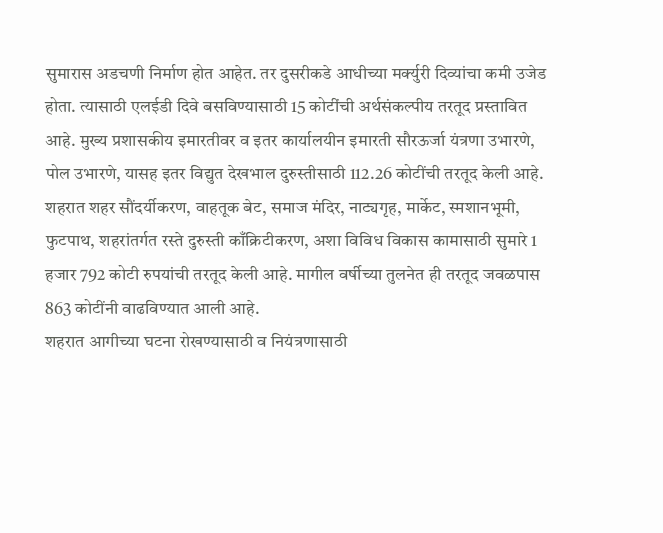सुमारास अडचणी निर्माण होत आहेत. तर दुसरीकडे आधीच्या मर्क्युरी दिव्यांचा कमी उजेड होता. त्यासाठी एलईडी दिवे बसविण्यासाठी 15 कोटींची अर्थसंकल्पीय तरतूद प्रस्तावित आहे. मुख्य प्रशासकीय इमारतीवर व इतर कार्यालयीन इमारती सौरऊर्जा यंत्रणा उभारणे, पोल उभारणे, यासह इतर विद्युत देखभाल दुरुस्तीसाठी 112.26 कोटींची तरतूद केली आहे.
शहरात शहर सौंदर्यीकरण, वाहतूक बेट, समाज मंदिर, नाट्यगृह, मार्केट, स्मशानभूमी, फुटपाथ, शहरांतर्गत रस्ते दुरुस्ती काँक्रिटीकरण, अशा विविध विकास कामासाठी सुमारे 1 हजार 792 कोटी रुपयांची तरतूद केली आहे. मागील वर्षीच्या तुलनेत ही तरतूद जवळपास 863 कोटींनी वाढविण्यात आली आहे.
शहरात आगीच्या घटना रोखण्यासाठी व नियंत्रणासाठी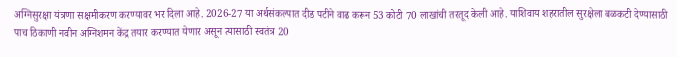अग्निसुरक्षा यंत्रणा सक्षमीकरण करण्यावर भर दिला आहे. 2026-27 या अर्थसंकल्पात दीड पटीने वाढ करून 53 कोटी 70 लाखांची तरतूद केली आहे. याशिवाय शहरातील सुरक्षेला बळकटी देण्यासाठी पाच ठिकाणी नवीन अग्निशमन केंद्र तयार करण्यात येणार असून त्यासाठी स्वतंत्र 20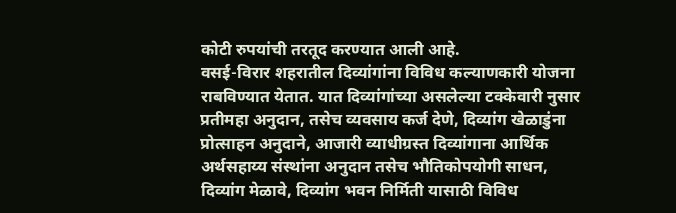कोटी रुपयांची तरतूद करण्यात आली आहे.
वसई-विरार शहरातील दिव्यांगांना विविध कल्याणकारी योजना राबविण्यात येतात. यात दिव्यांगांच्या असलेल्या टक्केवारी नुसार प्रतीमहा अनुदान, तसेच व्यवसाय कर्ज देणे, दिव्यांग खेळाडुंना प्रोत्साहन अनुदाने, आजारी व्याधीग्रस्त दिव्यांगाना आर्थिक अर्थसहाय्य संस्थांना अनुदान तसेच भौतिकोपयोगी साधन, दिव्यांग मेळावे, दिव्यांग भवन निर्मिती यासाठी विविध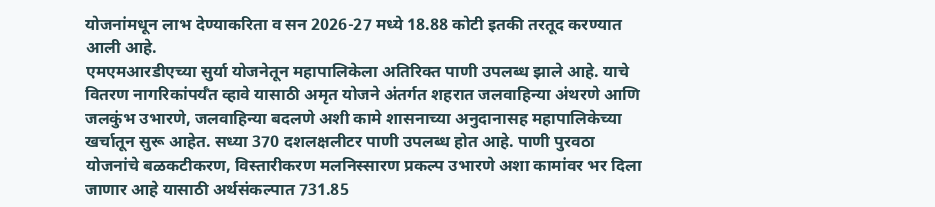योजनांमधून लाभ देण्याकरिता व सन 2026-27 मध्ये 18.88 कोटी इतकी तरतूद करण्यात आली आहे.
एमएमआरडीएच्या सुर्या योजनेतून महापालिकेला अतिरिक्त पाणी उपलब्ध झाले आहे. याचे वितरण नागरिकांपर्यँत व्हावे यासाठी अमृत योजने अंतर्गत शहरात जलवाहिन्या अंथरणे आणि जलकुंभ उभारणे, जलवाहिन्या बदलणे अशी कामे शासनाच्या अनुदानासह महापालिकेच्या खर्चातून सुरू आहेत. सध्या 370 दशलक्षलीटर पाणी उपलब्ध होत आहे. पाणी पुरवठा योजनांचे बळकटीकरण, विस्तारीकरण मलनिस्सारण प्रकल्प उभारणे अशा कामांवर भर दिला जाणार आहे यासाठी अर्थसंकल्पात 731.85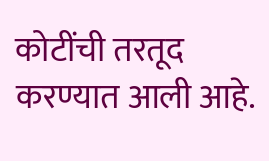कोटींची तरतूद करण्यात आली आहे.